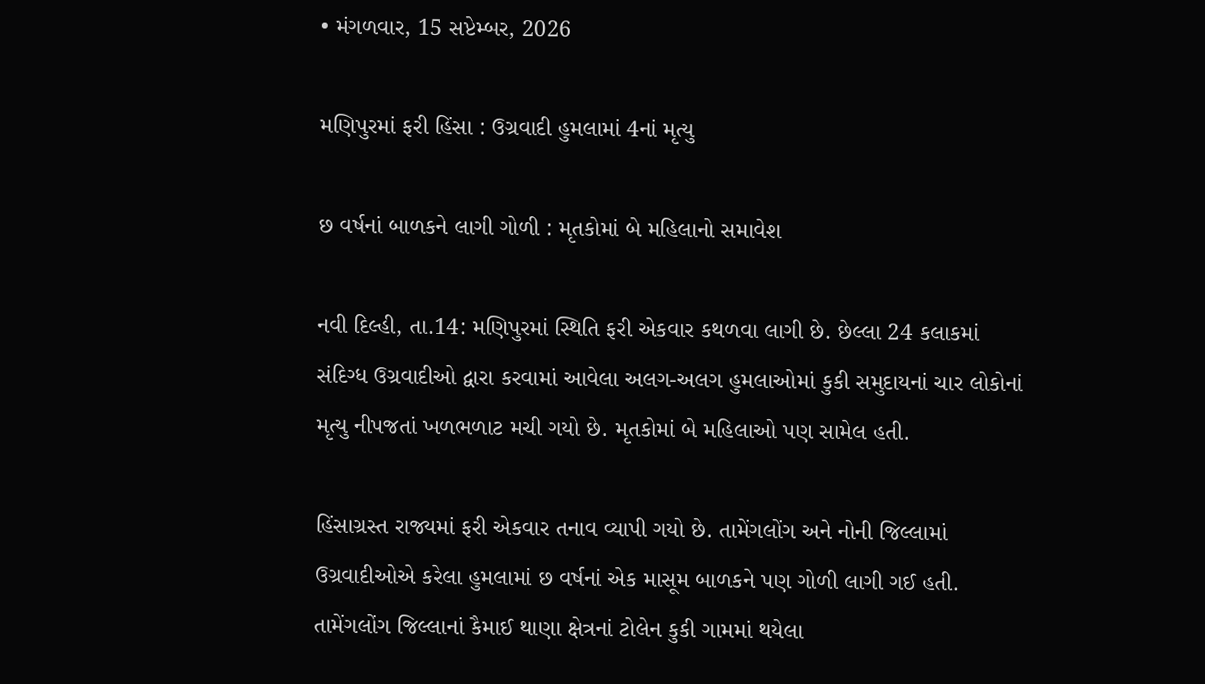• મંગળવાર, 15 સપ્ટેમ્બર, 2026

મણિપુરમાં ફરી હિંસા : ઉગ્રવાદી હુમલામાં 4નાં મૃત્યુ

છ વર્ષનાં બાળકને લાગી ગોળી : મૃતકોમાં બે મહિલાનો સમાવેશ

નવી દિલ્હી, તા.14: મણિપુરમાં સ્થિતિ ફરી એકવાર કથળવા લાગી છે. છેલ્લા 24 કલાકમાં સંદિગ્ધ ઉગ્રવાદીઓ દ્વારા કરવામાં આવેલા અલગ-અલગ હુમલાઓમાં કુકી સમુદાયનાં ચાર લોકોનાં મૃત્યુ નીપજતાં ખળભળાટ મચી ગયો છે. મૃતકોમાં બે મહિલાઓ પણ સામેલ હતી.

હિંસાગ્રસ્ત રાજ્યમાં ફરી એકવાર તનાવ વ્યાપી ગયો છે. તામેંગલોંગ અને નોની જિલ્લામાં ઉગ્રવાદીઓએ કરેલા હુમલામાં છ વર્ષનાં એક માસૂમ બાળકને પણ ગોળી લાગી ગઈ હતી. તામેંગલોંગ જિલ્લાનાં કૈમાઈ થાણા ક્ષેત્રનાં ટોલેન કુકી ગામમાં થયેલા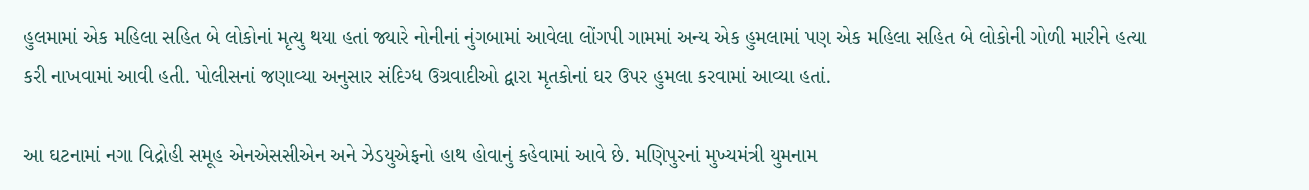હુલમામાં એક મહિલા સહિત બે લોકોનાં મૃત્યુ થયા હતાં જ્યારે નોનીનાં નુંગબામાં આવેલા લોંગપી ગામમાં અન્ય એક હુમલામાં પણ એક મહિલા સહિત બે લોકોની ગોળી મારીને હત્યા કરી નાખવામાં આવી હતી. પોલીસનાં જણાવ્યા અનુસાર સંદિગ્ધ ઉગ્રવાદીઓ દ્વારા મૃતકોનાં ઘર ઉપર હુમલા કરવામાં આવ્યા હતાં.

આ ઘટનામાં નગા વિદ્રોહી સમૂહ એનએસસીએન અને ઝેડયુએફનો હાથ હોવાનું કહેવામાં આવે છે. મણિપુરનાં મુખ્યમંત્રી યુમનામ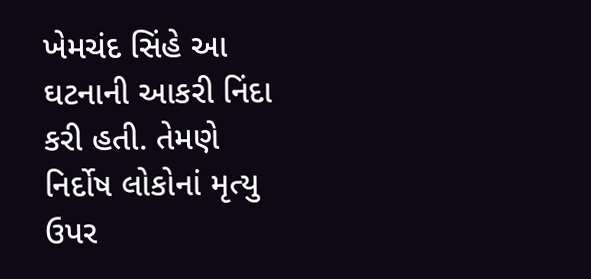ખેમચંદ સિંહે આ ઘટનાની આકરી નિંદા કરી હતી. તેમણે નિર્દોષ લોકોનાં મૃત્યુ ઉપર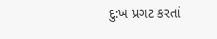દુ:ખ પ્રગટ કરતાં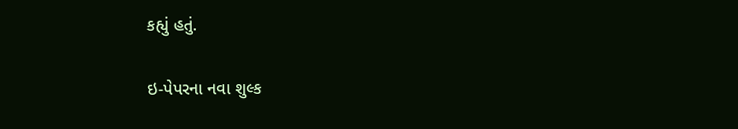કહ્યું હતું.

ઇ-પેપરના નવા શુલ્ક